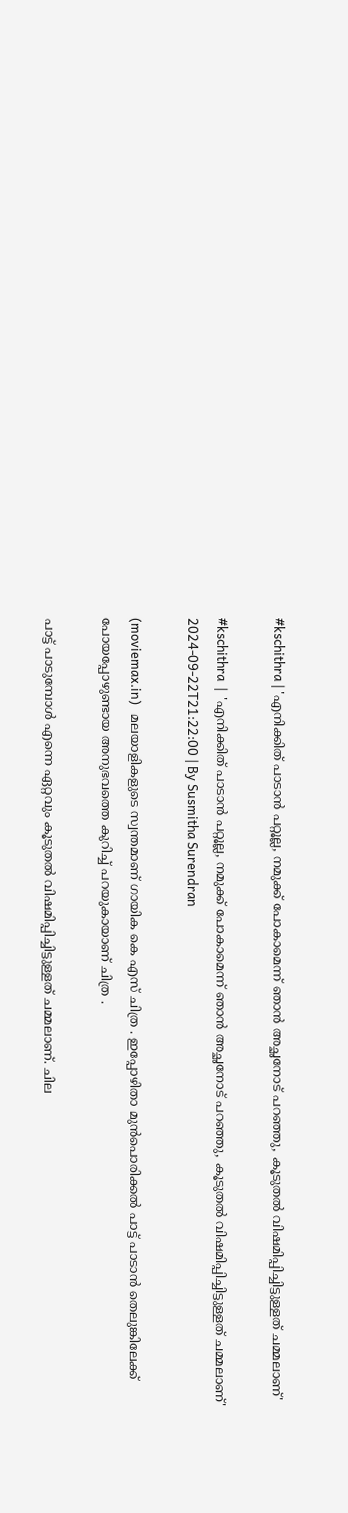#kschithra | 'എനിക്കിത് പാടാന്‍ പറ്റൂല്ല, നമുക്ക് പോകാമെന്ന് ഞാന്‍ അച്ഛനോട് പറഞ്ഞു, കൂടുതല്‍ വിഷമിപ്പിച്ചിട്ടുള്ളത് ചമ്മലാണ്'

#kschithra  |  'എനിക്കിത് പാടാന്‍ പറ്റൂല്ല, നമുക്ക് പോകാമെന്ന് ഞാന്‍ അച്ഛനോട് പറഞ്ഞു, കൂടുതല്‍ വിഷമിപ്പിച്ചിട്ടുള്ളത് ചമ്മലാണ്'
2024-09-22T21:22:00 | By Susmitha Surendran

(moviemax.in)   മലയാളികളുടെ സ്വന്തമാണ് ഗായിക കെ എസ് ചിത്ര . ഇപ്പോഴിതാ മുന്‍പൊരിക്കല്‍ പാട്ട് പാടാന്‍ തെലുങ്കിലേക്ക് പോയപ്പോഴുണ്ടായ അനുഭവത്തെ കുറിച്ച് പറയുകായാണ് ചിത്ര .

പാട്ട് പാടുമ്പോള്‍ എന്നെ ഏറ്റവും കൂടുതല്‍ വിഷമിപ്പിച്ചിട്ടുള്ളത് ചമ്മലാണ്. ചില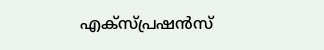എക്‌സ്പ്രഷന്‍സ്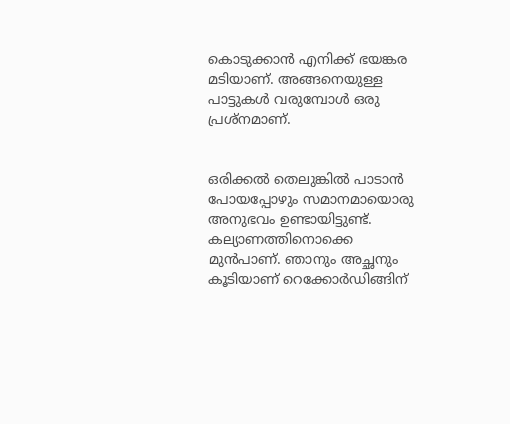കൊടുക്കാന്‍ എനിക്ക് ഭയങ്കര മടിയാണ്. അങ്ങനെയുള്ള പാട്ടുകള്‍ വരുമ്പോള്‍ ഒരു പ്രശ്‌നമാണ്.


ഒരിക്കല്‍ തെലുങ്കില്‍ പാടാന്‍ പോയപ്പോഴും സമാനമായൊരു അനുഭവം ഉണ്ടായിട്ടുണ്ട്. കല്യാണത്തിനൊക്കെ മുന്‍പാണ്. ഞാനും അച്ഛനും കൂടിയാണ് റെക്കോര്‍ഡിങ്ങിന്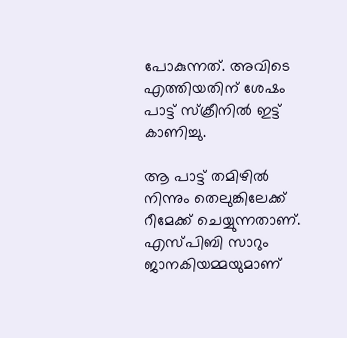പോകുന്നത്. അവിടെ എത്തിയതിന് ശേഷം പാട്ട് സ്‌ക്രീനില്‍ ഇട്ട് കാണിച്ചു.

ആ പാട്ട് തമിഴില്‍ നിന്നും തെലുങ്കിലേക്ക് റീമേക്ക് ചെയ്യുന്നതാണ്. എസ്പിബി സാറും ജാനകിയമ്മയുമാണ്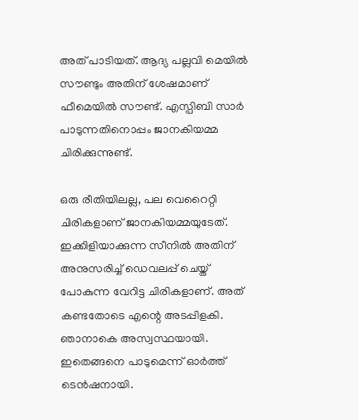അത് പാടിയത്. ആദ്യ പല്ലവി മെയില്‍ സൗണ്ടും അതിന് ശേഷമാണ് ഫീമെയില്‍ സൗണ്ട്. എസ്പിബി സാര്‍ പാടുന്നതിനൊപ്പം ജാനകിയമ്മ ചിരിക്കുന്നുണ്ട്.

ഒരു രീതിയിലല്ല, പല വെറൈറ്റി ചിരികളാണ് ജാനകിയമ്മയുടേത്. ഇക്കിളിയാക്കുന്ന സീനില്‍ അതിന് അനുസരിച്ച് ഡെവലപ്പ് ചെയ്ത് പോകുന്ന വേറിട്ട ചിരികളാണ്. അത് കണ്ടതോടെ എന്റെ അടപ്പിളകി. ഞാനാകെ അസ്വസ്ഥയായി. ഇതെങ്ങനെ പാടുമെന്ന് ഓര്‍ത്ത് ടെന്‍ഷനായി.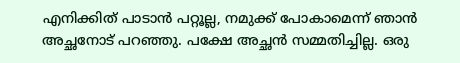എനിക്കിത് പാടാന്‍ പറ്റൂല്ല, നമുക്ക് പോകാമെന്ന് ഞാന്‍ അച്ഛനോട് പറഞ്ഞു. പക്ഷേ അച്ഛന്‍ സമ്മതിച്ചില്ല. ഒരു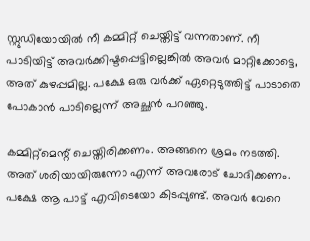സ്റ്റുഡിയോയില്‍ നീ കമ്മിറ്റ് ചെയ്തിട്ട് വന്നതാണ്. നീ പാടിയിട്ട് അവര്‍ക്കിഷ്ടപ്പെട്ടില്ലെങ്കില്‍ അവര്‍ മാറ്റിക്കോട്ടെ, അത് കുഴപ്പമില്ല. പക്ഷേ ഒരു വര്‍ക്ക് ഏറ്റെടുത്തിട്ട് പാടാതെ പോകാന്‍ പാടില്ലെന്ന് അച്ഛന്‍ പറഞ്ഞു.

കമ്മിറ്റ്‌മെന്റ് ചെയ്തിരിക്കണം. അങ്ങനെ ശ്രമം നടത്തി. അത് ശരിയായിരുന്നോ എന്ന് അവരോട് ചോദിക്കണം. പക്ഷേ ആ പാട്ട് എവിടെയോ കിടപ്പുണ്ട്. അവര്‍ വേറെ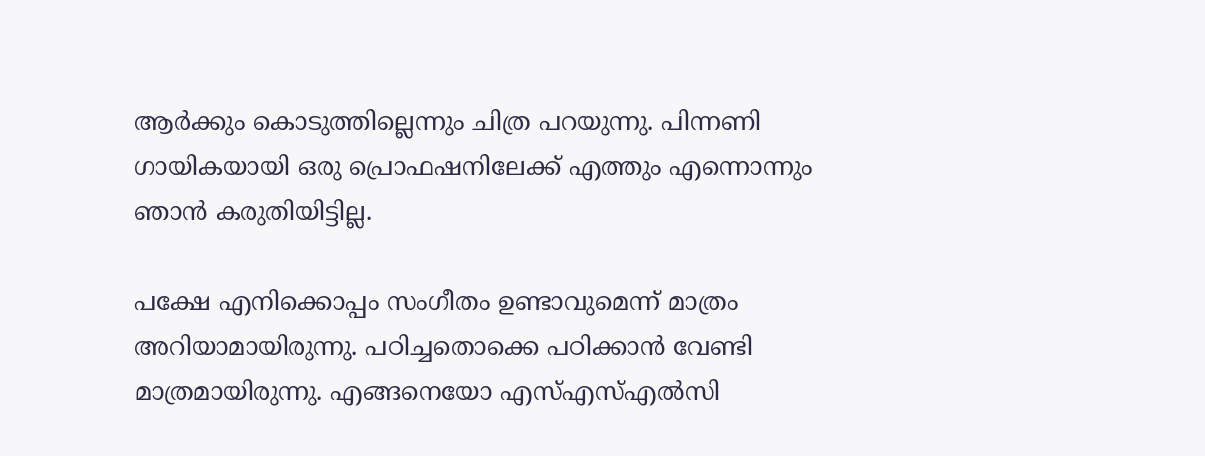ആര്‍ക്കും കൊടുത്തില്ലെന്നും ചിത്ര പറയുന്നു. പിന്നണി ഗായികയായി ഒരു പ്രൊഫഷനിലേക്ക് എത്തും എന്നൊന്നും ഞാന്‍ കരുതിയിട്ടില്ല.

പക്ഷേ എനിക്കൊപ്പം സംഗീതം ഉണ്ടാവുമെന്ന് മാത്രം അറിയാമായിരുന്നു. പഠിച്ചതൊക്കെ പഠിക്കാന്‍ വേണ്ടി മാത്രമായിരുന്നു. എങ്ങനെയോ എസ്എസ്എല്‍സി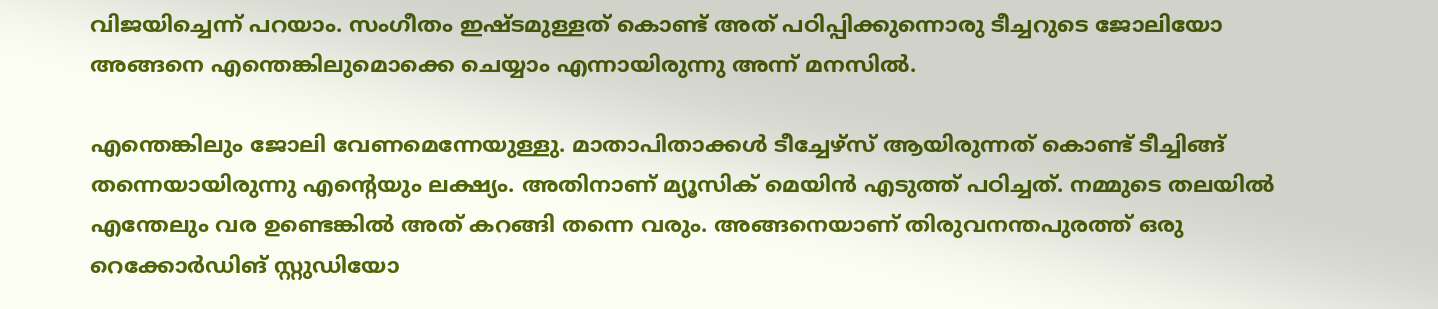വിജയിച്ചെന്ന് പറയാം. സംഗീതം ഇഷ്ടമുള്ളത് കൊണ്ട് അത് പഠിപ്പിക്കുന്നൊരു ടീച്ചറുടെ ജോലിയോ അങ്ങനെ എന്തെങ്കിലുമൊക്കെ ചെയ്യാം എന്നായിരുന്നു അന്ന് മനസില്‍.

എന്തെങ്കിലും ജോലി വേണമെന്നേയുള്ളു. മാതാപിതാക്കള്‍ ടീച്ചേഴ്‌സ് ആയിരുന്നത് കൊണ്ട് ടീച്ചിങ്ങ് തന്നെയായിരുന്നു എന്റെയും ലക്ഷ്യം. അതിനാണ് മ്യൂസിക് മെയിന്‍ എടുത്ത് പഠിച്ചത്. നമ്മുടെ തലയില്‍ എന്തേലും വര ഉണ്ടെങ്കില്‍ അത് കറങ്ങി തന്നെ വരും. അങ്ങനെയാണ് തിരുവനന്തപുരത്ത് ഒരു റെക്കോര്‍ഡിങ് സ്റ്റുഡിയോ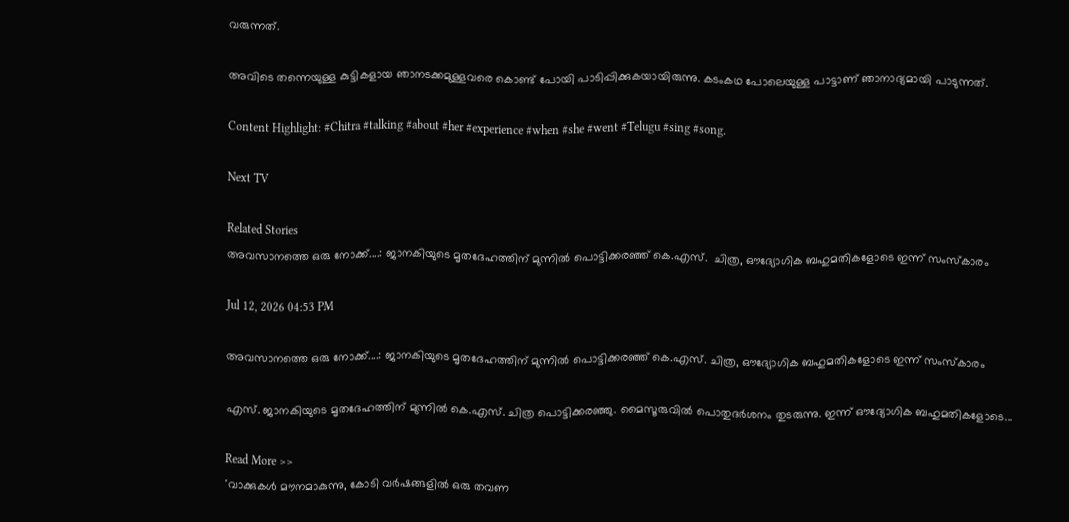വരുന്നത്.

അവിടെ തന്നെയുള്ള കുട്ടികളായ ഞാനടക്കമുള്ളവരെ കൊണ്ട് പോയി പാടിപ്പിക്കുകയായിരുന്നു. കടംകഥ പോലെയുള്ള പാട്ടാണ് ഞാനാദ്യമായി പാടുന്നത്.

Content Highlight: #Chitra #talking #about #her #experience #when #she #went #Telugu #sing #song.

Next TV

Related Stories
അവസാനത്തെ ഒരു നോക്ക്....: ജാനകിയുടെ മൃതദേഹത്തിന് മുന്നിൽ പൊട്ടിക്കരഞ്ഞ് കെ.എസ്.  ചിത്ര, ഔദ്യോഗിക ബഹുമതികളോടെ ഇന്ന് സംസ്കാരം

Jul 12, 2026 04:53 PM

അവസാനത്തെ ഒരു നോക്ക്....: ജാനകിയുടെ മൃതദേഹത്തിന് മുന്നിൽ പൊട്ടിക്കരഞ്ഞ് കെ.എസ്. ചിത്ര, ഔദ്യോഗിക ബഹുമതികളോടെ ഇന്ന് സംസ്കാരം

എസ്. ജാനകിയുടെ മൃതദേഹത്തിന് മുന്നിൽ കെ.എസ്. ചിത്ര പൊട്ടിക്കരഞ്ഞു. മൈസൂരുവിൽ പൊതുദർശനം തുടരുന്നു. ഇന്ന് ഔദ്യോഗിക ബഹുമതികളോടെ...

Read More >>
'വാക്കുകൾ മൗനമാകുന്നു, കോടി വർഷങ്ങളിൽ ഒരു തവണ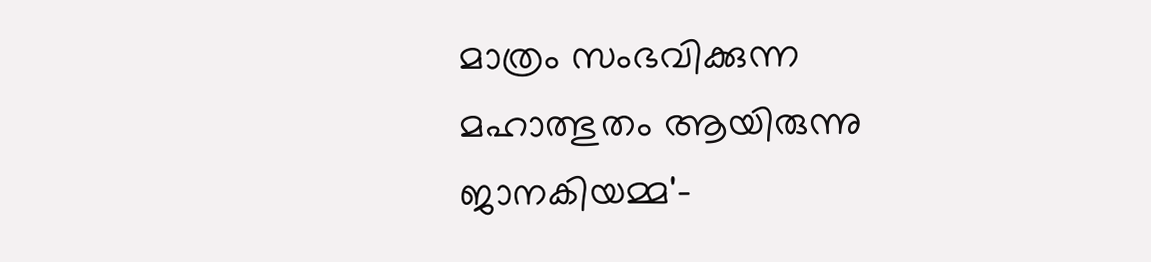മാത്രം സംഭവിക്കുന്ന മഹാത്ഭുതം ആയിരുന്നു ജാനകിയമ്മ'-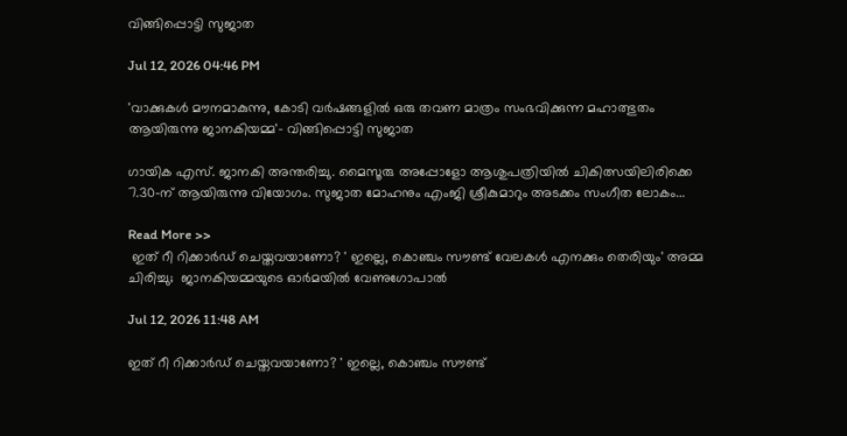വിങ്ങിപ്പൊട്ടി സുജാത

Jul 12, 2026 04:46 PM

'വാക്കുകൾ മൗനമാകുന്നു, കോടി വർഷങ്ങളിൽ ഒരു തവണ മാത്രം സംഭവിക്കുന്ന മഹാത്ഭുതം ആയിരുന്നു ജാനകിയമ്മ'- വിങ്ങിപ്പൊട്ടി സുജാത

ഗായിക എസ്. ജാനകി അന്തരിച്ചു. മൈസൂരു അപ്പോളോ ആശുപത്രിയിൽ ചികിത്സയിലിരിക്കെ 7.30-ന് ആയിരുന്നു വിയോഗം. സുജാത മോഹനും എംജി ശ്രീകുമാറും അടക്കം സംഗീത ലോകം...

Read More >>
 ഇത് റീ റിക്കാർഡ് ചെയ്തവയാണോ? ' ഇല്ലെ, കൊഞ്ചം സൗണ്ട് വേലകൾ എനക്കും തെരിയും' അമ്മ ചിരിച്ചു;  ജാനകിയമ്മയുടെ ഓർമയിൽ വേണുഗോപാൽ

Jul 12, 2026 11:48 AM

ഇത് റീ റിക്കാർഡ് ചെയ്തവയാണോ? ' ഇല്ലെ, കൊഞ്ചം സൗണ്ട്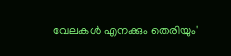വേലകൾ എനക്കും തെരിയും'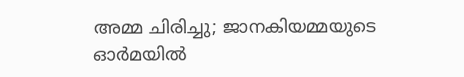അമ്മ ചിരിച്ചു; ജാനകിയമ്മയുടെ ഓർമയിൽ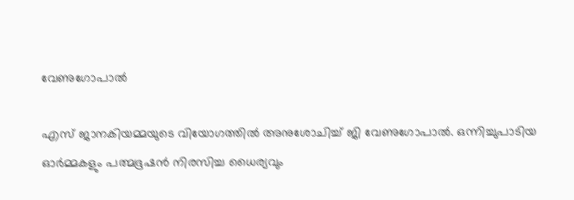വേണുഗോപാൽ

എസ് ജാനകിയമ്മയുടെ വിയോഗത്തിൽ അനുശോചിച്ച് ജി വേണുഗോപാൽ. ഒന്നിച്ചുപാടിയ ഓർമ്മകളും പത്മഭൂഷൻ നിരസിച്ച ധൈര്യവും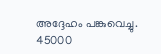അദ്ദേഹം പങ്കുവെച്ചു. 45000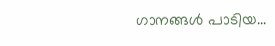ഗാനങ്ങൾ പാടിയ...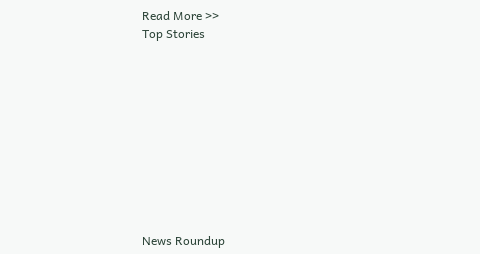Read More >>
Top Stories










News Roundup